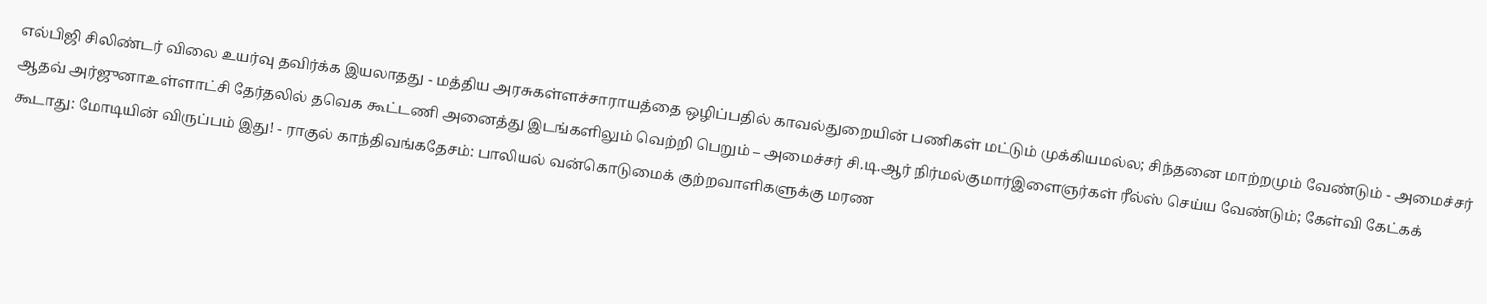எல்பிஜி சிலிண்டர் விலை உயர்வு தவிர்க்க இயலாதது - மத்திய அரசுகள்ளச்சாராயத்தை ஒழிப்பதில் காவல்துறையின் பணிகள் மட்டும் முக்கியமல்ல; சிந்தனை மாற்றமும் வேண்டும் - அமைச்சர் ஆதவ் அர்ஜுனாஉள்ளாட்சி தேர்தலில் தவெக கூட்டணி அனைத்து இடங்களிலும் வெற்றி பெறும் – அமைச்சர் சி.டி.ஆர் நிர்மல்குமார்இளைஞர்கள் ரீல்ஸ் செய்ய வேண்டும்; கேள்வி கேட்கக் கூடாது: மோடியின் விருப்பம் இது! - ராகுல் காந்திவங்கதேசம்: பாலியல் வன்கொடுமைக் குற்றவாளிகளுக்கு மரண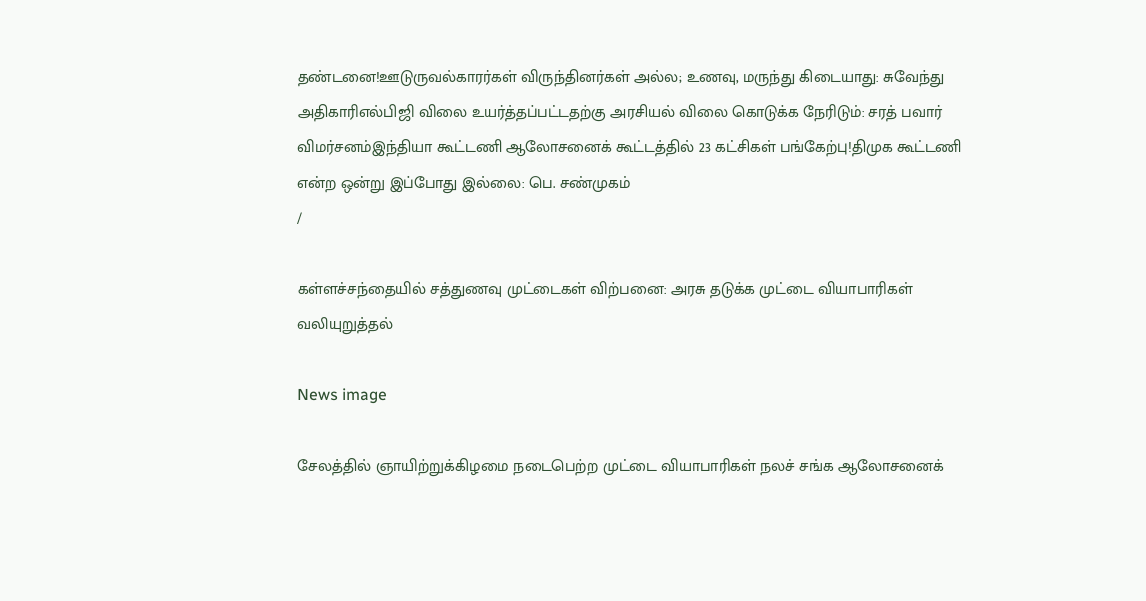தண்டனை!ஊடுருவல்காரர்கள் விருந்தினர்கள் அல்ல; உணவு, மருந்து கிடையாது: சுவேந்து அதிகாரிஎல்பிஜி விலை உயர்த்தப்பட்டதற்கு அரசியல் விலை கொடுக்க நேரிடும்: சரத் பவார் விமர்சனம்இந்தியா கூட்டணி ஆலோசனைக் கூட்டத்தில் 23 கட்சிகள் பங்கேற்பு!திமுக கூட்டணி என்ற ஒன்று இப்போது இல்லை: பெ. சண்முகம்
/

கள்ளச்சந்தையில் சத்துணவு முட்டைகள் விற்பனை: அரசு தடுக்க முட்டை வியாபாரிகள் வலியுறுத்தல்

News image

சேலத்தில் ஞாயிற்றுக்கிழமை நடைபெற்ற முட்டை வியாபாரிகள் நலச் சங்க ஆலோசனைக்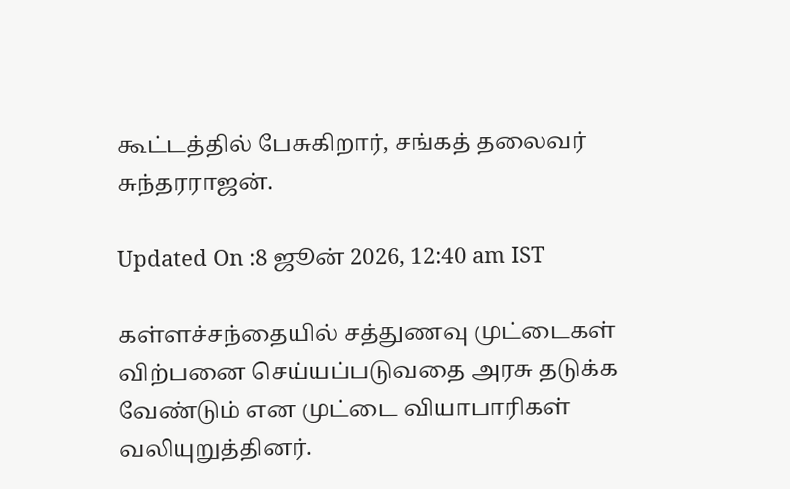கூட்டத்தில் பேசுகிறார், சங்கத் தலைவர் சுந்தரராஜன்.

Updated On :8 ஜூன் 2026, 12:40 am IST

கள்ளச்சந்தையில் சத்துணவு முட்டைகள் விற்பனை செய்யப்படுவதை அரசு தடுக்க வேண்டும் என முட்டை வியாபாரிகள் வலியுறுத்தினர்.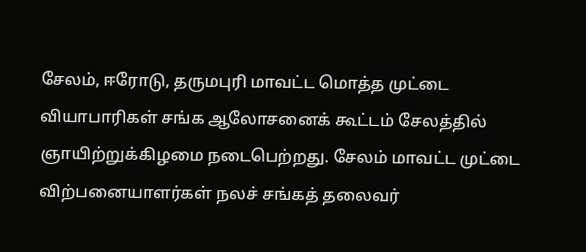சேலம், ஈரோடு, தருமபுரி மாவட்ட மொத்த முட்டை வியாபாரிகள் சங்க ஆலோசனைக் கூட்டம் சேலத்தில் ஞாயிற்றுக்கிழமை நடைபெற்றது. சேலம் மாவட்ட முட்டை விற்பனையாளர்கள் நலச் சங்கத் தலைவர்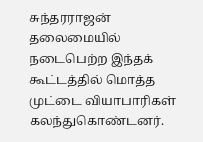சுந்தரராஜன் தலைமையில் நடைபெற்ற இந்தக் கூட்டத்தில் மொத்த முட்டை வியாபாரிகள் கலந்துகொண்டனர்.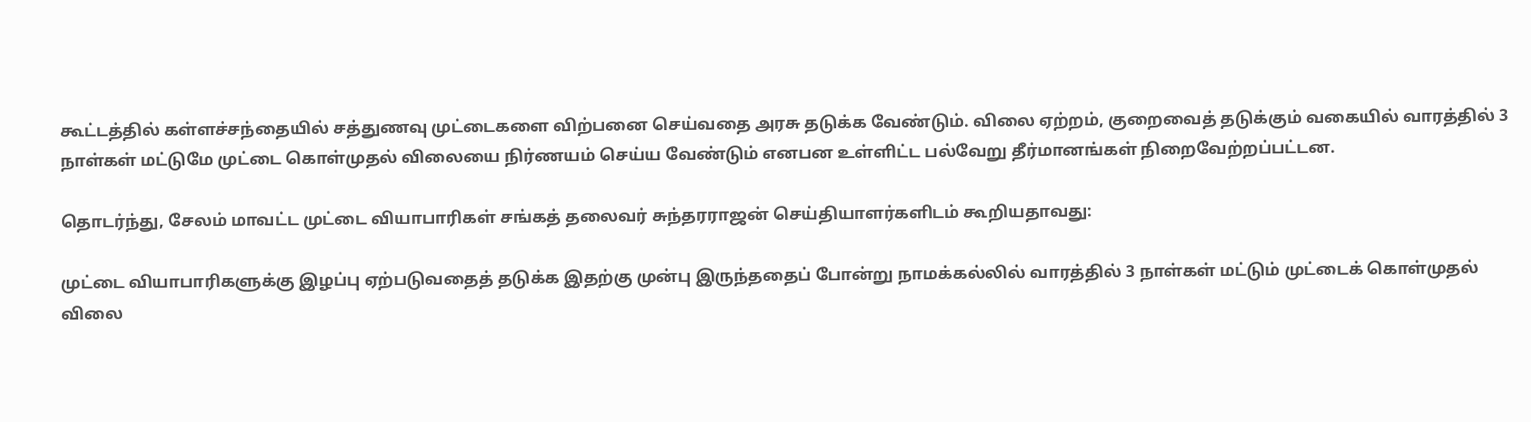கூட்டத்தில் கள்ளச்சந்தையில் சத்துணவு முட்டைகளை விற்பனை செய்வதை அரசு தடுக்க வேண்டும். விலை ஏற்றம், குறைவைத் தடுக்கும் வகையில் வாரத்தில் 3 நாள்கள் மட்டுமே முட்டை கொள்முதல் விலையை நிர்ணயம் செய்ய வேண்டும் எனபன உள்ளிட்ட பல்வேறு தீர்மானங்கள் நிறைவேற்றப்பட்டன.

தொடர்ந்து, சேலம் மாவட்ட முட்டை வியாபாரிகள் சங்கத் தலைவர் சுந்தரராஜன் செய்தியாளர்களிடம் கூறியதாவது:

முட்டை வியாபாரிகளுக்கு இழப்பு ஏற்படுவதைத் தடுக்க இதற்கு முன்பு இருந்ததைப் போன்று நாமக்கல்லில் வாரத்தில் 3 நாள்கள் மட்டும் முட்டைக் கொள்முதல் விலை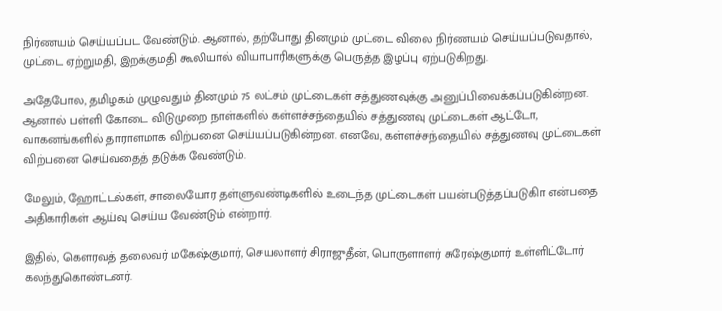நிர்ணயம் செய்யப்பட வேண்டும். ஆனால், தற்போது தினமும் முட்டை விலை நிர்ணயம் செய்யப்படுவதால், முட்டை ஏற்றுமதி, இறக்குமதி கூலியால் வியாபாரிகளுக்கு பெருத்த இழப்பு ஏற்படுகிறது.

அதேபோல, தமிழகம் முழுவதும் தினமும் 75 லட்சம் முட்டைகள் சத்துணவுக்கு அனுப்பிவைக்கப்படுகின்றன. ஆனால் பள்ளி கோடை விடுமுறை நாள்களில் கள்ளச்சந்தையில் சத்துணவு முட்டைகள் ஆட்டோ, வாகனங்களில் தாராளமாக விற்பனை செய்யப்படுகின்றன. எனவே, கள்ளச்சந்தையில் சத்துணவு முட்டைகள் விற்பனை செய்வதைத் தடுக்க வேண்டும்.

மேலும், ஹோட்டல்கள், சாலையோர தள்ளுவண்டிகளில் உடைந்த முட்டைகள் பயன்படுத்தப்படுகிா என்பதை அதிகாரிகள் ஆய்வு செய்ய வேண்டும் என்றார்.

இதில், கௌரவத் தலைவர் மகேஷ்குமார், செயலாளர் சிராஜுதீன், பொருளாளர் சுரேஷ்குமார் உள்ளிட்டோர் கலந்துகொண்டனர்.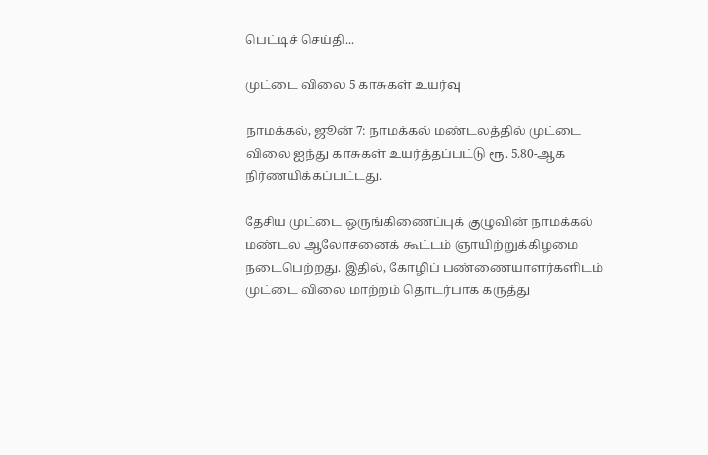பெட்டிச் செய்தி...

முட்டை விலை 5 காசுகள் உயர்வு

நாமக்கல், ஜூன் 7: நாமக்கல் மண்டலத்தில் முட்டை விலை ஐந்து காசுகள் உயர்த்தப்பட்டு ரூ. 5.80-ஆக நிர்ணயிக்கப்பட்டது.

தேசிய முட்டை ஒருங்கிணைப்புக் குழுவின் நாமக்கல் மண்டல ஆலோசனைக் கூட்டம் ஞாயிற்றுக்கிழமை நடைபெற்றது. இதில், கோழிப் பண்ணையாளர்களிடம் முட்டை விலை மாற்றம் தொடர்பாக கருத்து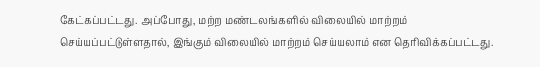கேட்கப்பட்டது. அப்போது, மற்ற மண்டலங்களில் விலையில் மாற்றம் செய்யப்பட்டுள்ளதால், இங்கும் விலையில் மாற்றம் செய்யலாம் என தெரிவிக்கப்பட்டது.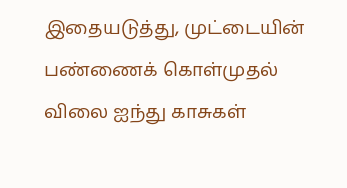இதையடுத்து, முட்டையின் பண்ணைக் கொள்முதல் விலை ஐந்து காசுகள்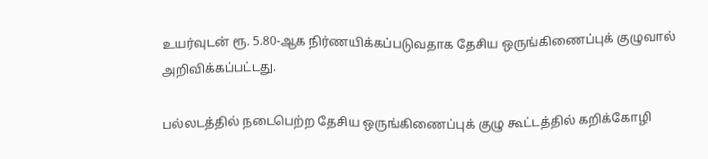உயர்வுடன் ரூ. 5.80-ஆக நிர்ணயிக்கப்படுவதாக தேசிய ஒருங்கிணைப்புக் குழுவால் அறிவிக்கப்பட்டது.

பல்லடத்தில் நடைபெற்ற தேசிய ஒருங்கிணைப்புக் குழு கூட்டத்தில் கறிக்கோழி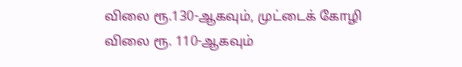விலை ரூ.130-ஆகவும், முட்டைக் கோழி விலை ரூ. 110-ஆகவும்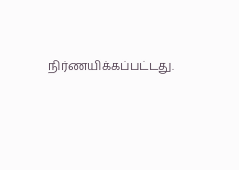நிர்ணயிக்கப்பட்டது.